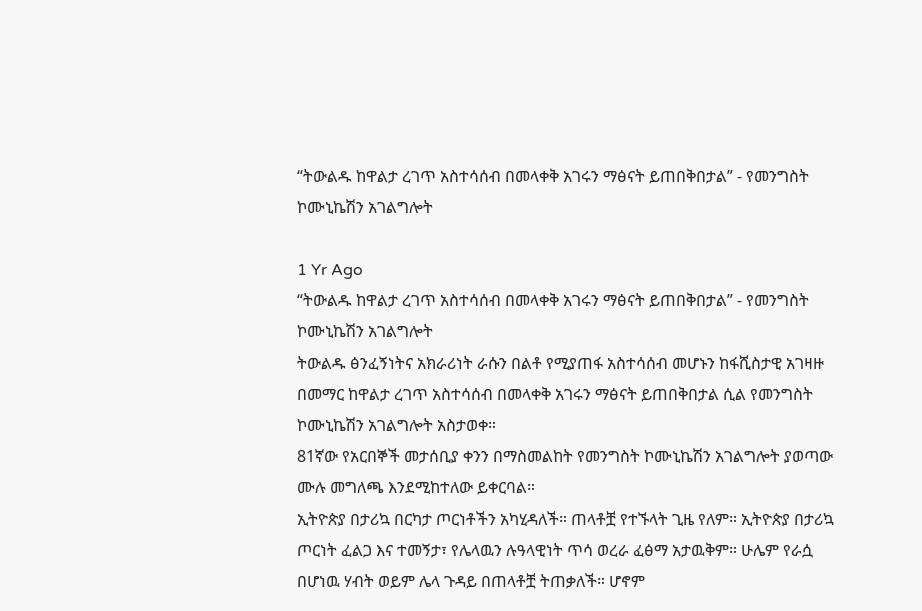“ትውልዱ ከዋልታ ረገጥ አስተሳሰብ በመላቀቅ አገሩን ማፅናት ይጠበቅበታል” - የመንግስት ኮሙኒኬሽን አገልግሎት

1 Yr Ago
“ትውልዱ ከዋልታ ረገጥ አስተሳሰብ በመላቀቅ አገሩን ማፅናት ይጠበቅበታል” - የመንግስት ኮሙኒኬሽን አገልግሎት
ትውልዱ ፅንፈኝነትና አክራሪነት ራሱን በልቶ የሚያጠፋ አስተሳሰብ መሆኑን ከፋሺስታዊ አገዛዙ በመማር ከዋልታ ረገጥ አስተሳሰብ በመላቀቅ አገሩን ማፅናት ይጠበቅበታል ሲል የመንግስት ኮሙኒኬሽን አገልግሎት አስታወቀ።
81ኛው የአርበኞች መታሰቢያ ቀንን በማስመልከት የመንግስት ኮሙኒኬሽን አገልግሎት ያወጣው ሙሉ መግለጫ እንደሚከተለው ይቀርባል።
ኢትዮጵያ በታሪኳ በርካታ ጦርነቶችን አካሂዳለች። ጠላቶቿ የተኙላት ጊዜ የለም። ኢትዮጵያ በታሪኳ ጦርነት ፈልጋ እና ተመኝታ፣ የሌላዉን ሉዓላዊነት ጥሳ ወረራ ፈፅማ አታዉቅም። ሁሌም የራሷ በሆነዉ ሃብት ወይም ሌላ ጉዳይ በጠላቶቿ ትጠቃለች። ሆኖም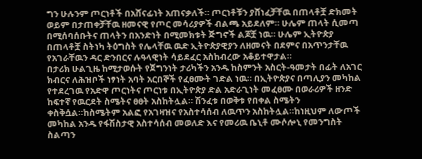ግን ሁሉንም ጦርነቶች በአሸናፊነት አጠናቃለች። ጦርነቶቹን ያሸነፈቻቸዉ በጠላቶቿ ድክመት ወይም በታጠቀቻቸዉ ዘመናዊ የጦር መሳሪያዎች ብልጫ አይደለም። ሁሌም ጠላት ሲመጣ በሚሰባሰቡትና ጠላትን በአንድነት በሚመክቱት ጅግኖች ልጆቿ ነዉ። ሁሌም ኢትዮጵያ በጠላቶቿ ስትነካ ትዕግስት የሌላቸዉ ዉድ ኢትዮጵያዊያን ለዘመናት በደምና በአጥንታቸዉ የአገራቸዉን ዳር ድንበርና ሉዓላዊነት ሳይደፈር አስከብረው አቆይተዋታል።
በታሪክ ሁልጊዜ ከሚታወሱት የጀግንነት ታሪካችን አንዱ ከስምንት አስርት-ዓመታት በፊት ለአገር ክብርና ለሕዝቦች ነፃነት አባት አርበኞች የፈፀሙት ገድል ነዉ። በኢትዮጵያና በጣሊያን መካከል የተደረገዉ የአድዋ ጦርነትና ጦርነቱ በኢትዮጵያ ድል አድራጊነት መፈፀሙ በወራሪዎች ዘንድ ከፍተኛ የዉርደት ስሜትና ፀፀት አስከትሏል። ሽንፈቱ በወቅቱ የበቀል ስሜትን ቀስቅሷል።ከስሜትም አልፎ የአገዛዝና የአስተሳሰብ ለዉጥን አስከትሏል።ከነዚህም ለውጦች መካከል አንዱ የፋሽስታዊ አስተሳሰብ መወለድ እና የመሪዉ ቤኒቶ ሙሶሎኒ የመንግስት ስልጣን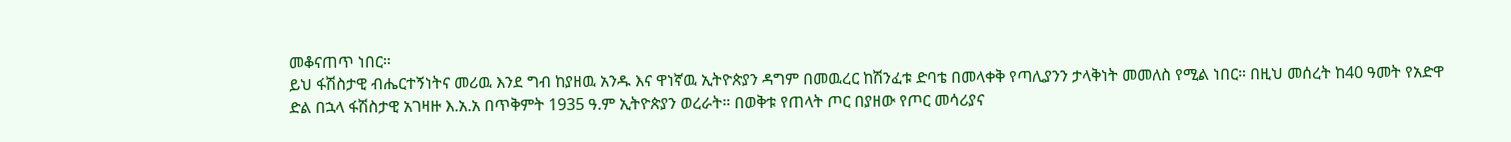መቆናጠጥ ነበር።
ይህ ፋሽስታዊ ብሔርተኝነትና መሪዉ እንደ ግብ ከያዘዉ አንዱ እና ዋነኛዉ ኢትዮጵያን ዳግም በመዉረር ከሽንፈቱ ድባቴ በመላቀቅ የጣሊያንን ታላቅነት መመለስ የሚል ነበር። በዚህ መሰረት ከ40 ዓመት የአድዋ ድል በኋላ ፋሽስታዊ አገዛዙ እ.አ.አ በጥቅምት 1935 ዓ.ም ኢትዮጵያን ወረራት። በወቅቱ የጠላት ጦር በያዘው የጦር መሳሪያና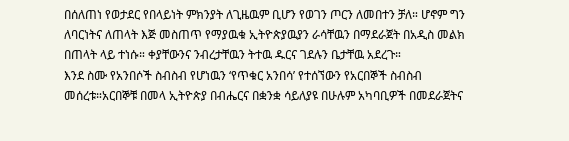በሰለጠነ የወታደር የበላይነት ምክንያት ለጊዜዉም ቢሆን የወገን ጦርን ለመበተን ቻለ። ሆኖም ግን ለባርነትና ለጠላት እጅ መስጠጥ የማያዉቁ ኢትዮጵያዉያን ራሳቸዉን በማደራጀት በአዲስ መልክ በጠላት ላይ ተነሱ። ቀያቸውንና ንብረታቸዉን ትተዉ ዱርና ገደሉን ቤታቸዉ አደረጉ።
እንደ ስሙ የአንበሶች ስብስብ የሆነዉን ‘የጥቁር አንበሳ’ የተሰኘውን የአርበኞች ስብስብ መሰረቱ።አርበኞቹ በመላ ኢትዮጵያ በብሔርና በቋንቋ ሳይለያዩ በሁሉም አካባቢዎች በመደራጀትና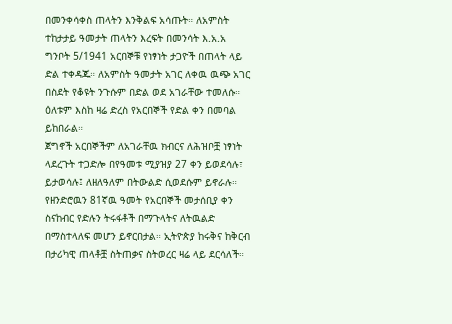በመንቀሳቀስ ጠላትን እንቅልፍ አሳጡት። ለአምስት ተከታታይ ዓመታት ጠላትን እረፍት በመንሳት እ.አ.አ ግንቦት 5/1941 አርበኞቹ የነፃነት ታጋዮች በጠላት ላይ ድል ተቀዳጁ። ለአምስት ዓመታት አገር ለቀዉ ዉጭ አገር በስደት የቆዩት ንጉሱም በድል ወደ አገራቸው ተመለሱ። ዕለቱም እስከ ዛሬ ድረስ የአርበኞች የድል ቀን በመባል ይከበራል።
ጀግኖች አርበኞችም ለአገራቸዉ ክብርና ለሕዝቦቿ ነፃነት ላደረጉት ተጋድሎ በየዓመቱ ሚያዝያ 27 ቀን ይወደሳሉ፣ ይታወሳሉ፤ ለዘለዓለም በትውልድ ሲወደሱም ይኖራሉ። የዘንድሮዉን 81ኛዉ ዓመት የአርበኞች መታሰቢያ ቀን ስናከብር የድሉን ትሩፋቶች በማጉላትና ለትዉልድ በማስተላለፍ መሆን ይኖርበታል። ኢትዮጵያ ከሩቅና ከቅርብ በታሪካዊ ጠላቶቿ ስትጠቃና ስትወረር ዛሬ ላይ ደርሳለች።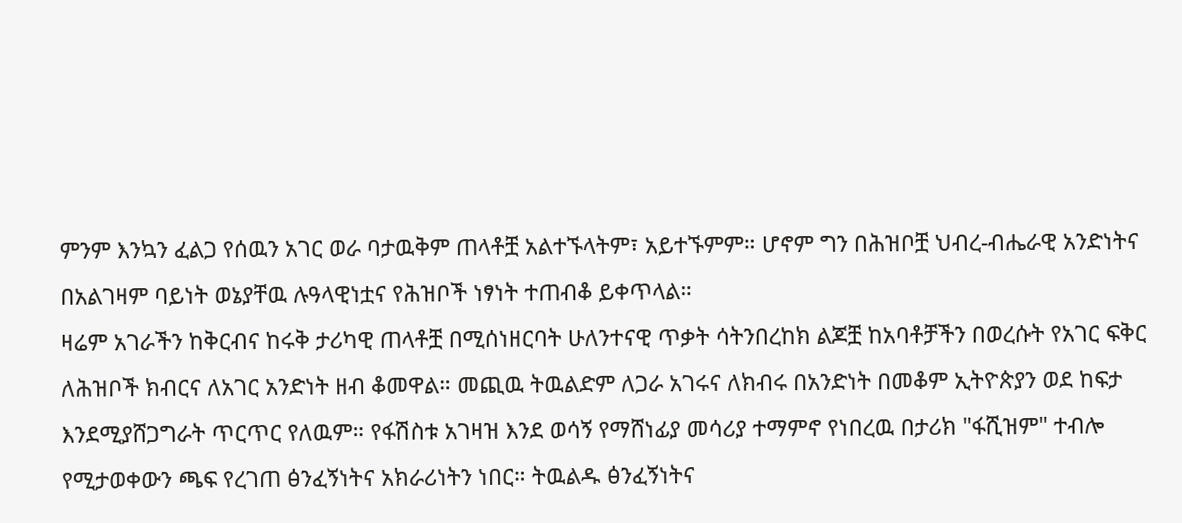ምንም እንኳን ፈልጋ የሰዉን አገር ወራ ባታዉቅም ጠላቶቿ አልተኙላትም፣ አይተኙምም። ሆኖም ግን በሕዝቦቿ ህብረ-ብሔራዊ አንድነትና በአልገዛም ባይነት ወኔያቸዉ ሉዓላዊነቷና የሕዝቦች ነፃነት ተጠብቆ ይቀጥላል።
ዛሬም አገራችን ከቅርብና ከሩቅ ታሪካዊ ጠላቶቿ በሚሰነዘርባት ሁለንተናዊ ጥቃት ሳትንበረከክ ልጆቿ ከአባቶቻችን በወረሱት የአገር ፍቅር ለሕዝቦች ክብርና ለአገር አንድነት ዘብ ቆመዋል። መጪዉ ትዉልድም ለጋራ አገሩና ለክብሩ በአንድነት በመቆም ኢትዮጵያን ወደ ከፍታ እንደሚያሸጋግራት ጥርጥር የለዉም። የፋሽስቱ አገዛዝ እንደ ወሳኝ የማሸነፊያ መሳሪያ ተማምኖ የነበረዉ በታሪክ "ፋሺዝም" ተብሎ የሚታወቀውን ጫፍ የረገጠ ፅንፈኝነትና አክራሪነትን ነበር። ትዉልዱ ፅንፈኝነትና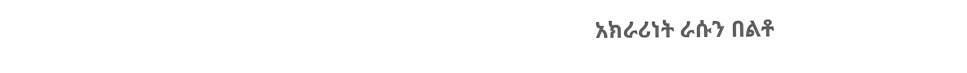አክራሪነት ራሱን በልቶ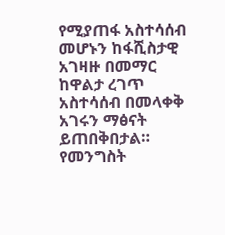የሚያጠፋ አስተሳሰብ መሆኑን ከፋሺስታዊ አገዛዙ በመማር ከዋልታ ረገጥ አስተሳሰብ በመላቀቅ አገሩን ማፅናት ይጠበቅበታል።
የመንግስት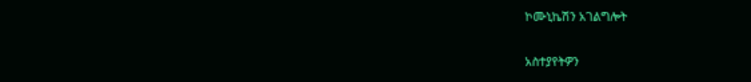ኮሙኒኬሽን አገልግሎት

አስተያየትዎን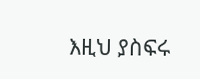እዚህ ያስፍሩ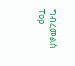ግብረመልስ
Top